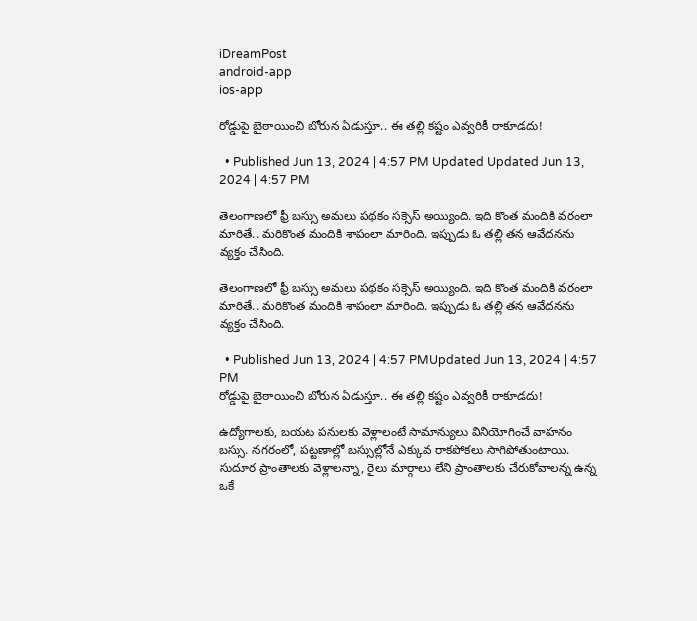iDreamPost
android-app
ios-app

రోడ్డుపై బైఠాయించి బోరున ఏడుస్తూ.. ఈ తల్లి కష్టం ఎవ్వరికీ రాకూడదు!

  • Published Jun 13, 2024 | 4:57 PM Updated Updated Jun 13, 2024 | 4:57 PM

తెలంగాణలో ఫ్రీ బస్సు అమలు పథకం సక్సెస్ అయ్యింది. ఇది కొంత మందికి వరంలా మారితే.. మరికొంత మందికి శాపంలా మారింది. ఇప్పుడు ఓ తల్లి తన ఆవేదనను వ్యక్తం చేసింది.

తెలంగాణలో ఫ్రీ బస్సు అమలు పథకం సక్సెస్ అయ్యింది. ఇది కొంత మందికి వరంలా మారితే.. మరికొంత మందికి శాపంలా మారింది. ఇప్పుడు ఓ తల్లి తన ఆవేదనను వ్యక్తం చేసింది.

  • Published Jun 13, 2024 | 4:57 PMUpdated Jun 13, 2024 | 4:57 PM
రోడ్డుపై బైఠాయించి బోరున ఏడుస్తూ.. ఈ తల్లి కష్టం ఎవ్వరికీ రాకూడదు!

ఉద్యోగాలకు, బయట పనులకు వెళ్లాలంటే సామాన్యులు వినియోగించే వాహనం బస్సు. నగరంలో, పట్టణాల్లో బస్సుల్లోనే ఎక్కువ రాకపోకలు సాగిపోతుంటాయి. సుదూర ప్రాంతాలకు వెళ్లాలన్నా, రైలు మార్గాలు లేని ప్రాంతాలకు చేరుకోవాలన్న ఉన్న ఒకే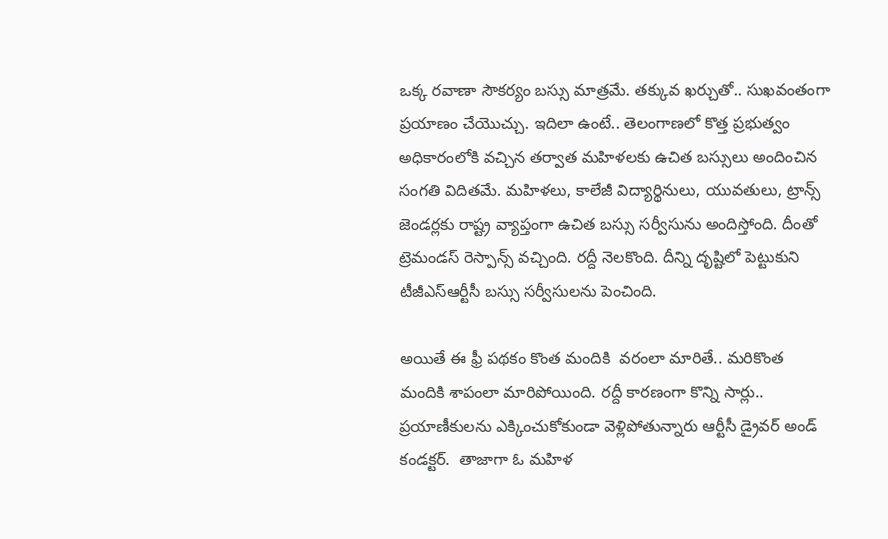ఒక్క రవాణా సౌకర్యం బస్సు మాత్రమే. తక్కువ ఖర్చుతో.. సుఖవంతంగా ప్రయాణం చేయొచ్చు. ఇదిలా ఉంటే.. తెలంగాణలో కొత్త ప్రభుత్వం అధికారంలోకి వచ్చిన తర్వాత మహిళలకు ఉచిత బస్సులు అందించిన సంగతి విదితమే. మహిళలు, కాలేజీ విద్యార్థినులు, యువతులు, ట్రాన్స్ జెండర్లకు రాష్ట్ర వ్యాప్తంగా ఉచిత బస్సు సర్వీసును అందిస్తోంది. దీంతో ట్రెమండస్ రెస్పాన్స్ వచ్చింది. రద్దీ నెలకొంది. దీన్ని దృష్టిలో పెట్టుకుని టీజీఎస్ఆర్టీసీ బస్సు సర్వీసులను పెంచింది.

అయితే ఈ ఫ్రీ పథకం కొంత మందికి  వరంలా మారితే.. మరికొంత మందికి శాపంలా మారిపోయింది. రద్దీ కారణంగా కొన్ని సార్లు.. ప్రయాణీకులను ఎక్కించుకోకుండా వెళ్లిపోతున్నారు ఆర్టీసీ డ్రైవర్ అండ్ కండక్టర్.  తాజాగా ఓ మహిళ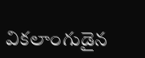వికలాంగుడైన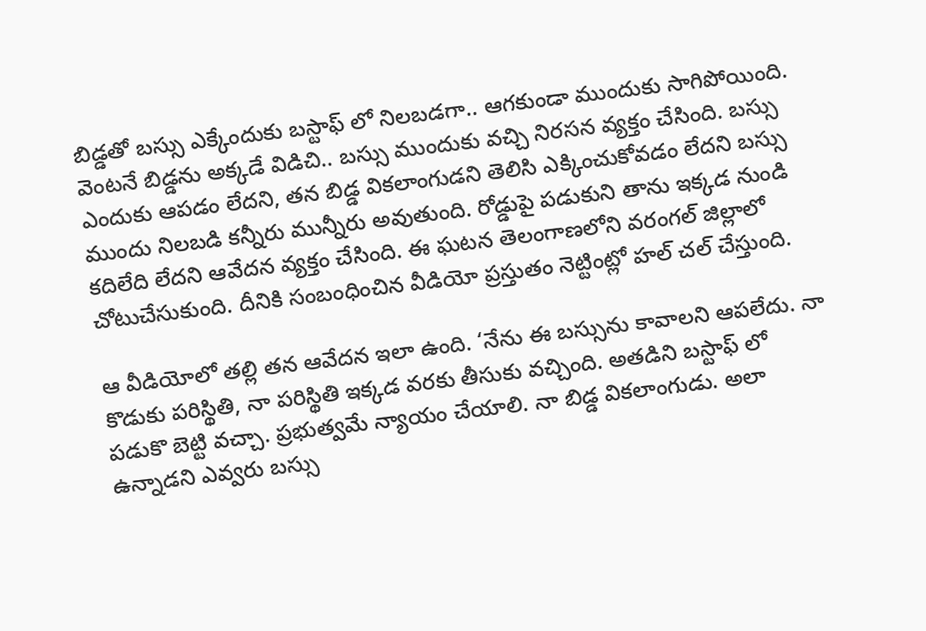బిడ్డతో బస్సు ఎక్కేందుకు బస్టాఫ్ లో నిలబడగా.. ఆగకుండా ముందుకు సాగిపోయింది. వెంటనే బిడ్డను అక్కడే విడిచి.. బస్సు ముందుకు వచ్చి నిరసన వ్యక్తం చేసింది. బస్సు ఎందుకు ఆపడం లేదని, తన బిడ్డ వికలాంగుడని తెలిసి ఎక్కించుకోవడం లేదని బస్సు ముందు నిలబడి కన్నీరు మున్నీరు అవుతుంది. రోడ్డుపై పడుకుని తాను ఇక్కడ నుండి కదిలేది లేదని ఆవేదన వ్యక్తం చేసింది. ఈ ఘటన తెలంగాణలోని వరంగల్ జిల్లాలో చోటుచేసుకుంది. దీనికి సంబంధించిన వీడియో ప్రస్తుతం నెట్టింట్లో హల్ చల్ చేస్తుంది.

ఆ వీడియోలో తల్లి తన ఆవేదన ఇలా ఉంది. ‘నేను ఈ బస్సును కావాలని ఆపలేదు. నా కొడుకు పరిస్థితి, నా పరిస్థితి ఇక్కడ వరకు తీసుకు వచ్చింది. అతడిని బస్టాఫ్ లో పడుకొ బెట్టి వచ్చా. ప్రభుత్వమే న్యాయం చేయాలి. నా బిడ్డ వికలాంగుడు. అలా ఉన్నాడని ఎవ్వరు బస్సు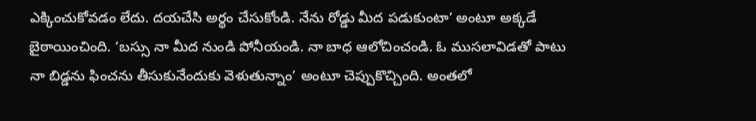ఎక్కించుకోవడం లేదు. దయచేసి అర్థం చేసుకోండి. నేను రోడ్డు మీద పడుకుంటా’ అంటూ అక్కడే బైఠాయించింది. ‘బస్సు నా మీద నుండి పోనీయండి. నా బాధ ఆలోచించండి. ఓ ముసలావిడతో పాటు నా బిడ్డను ఫించను తీసుకునేందుకు వెళుతున్నాం’ అంటూ చెప్పుకొచ్చింది. అంతలో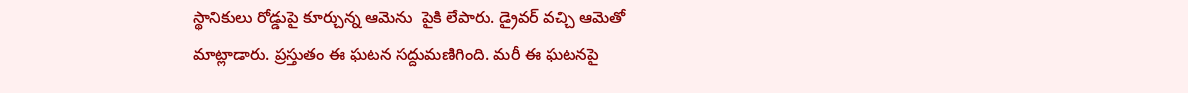స్థానికులు రోడ్డుపై కూర్చున్న ఆమెను  పైకి లేపారు. డ్రైవర్ వచ్చి ఆమెతో మాట్లాడారు. ప్రస్తుతం ఈ ఘటన సద్దుమణిగింది. మరీ ఈ ఘటనపై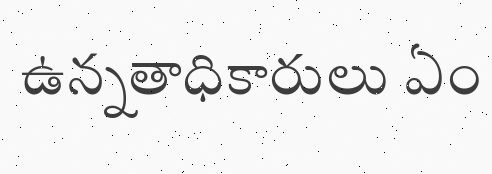ఉన్నతాధికారులు ఏం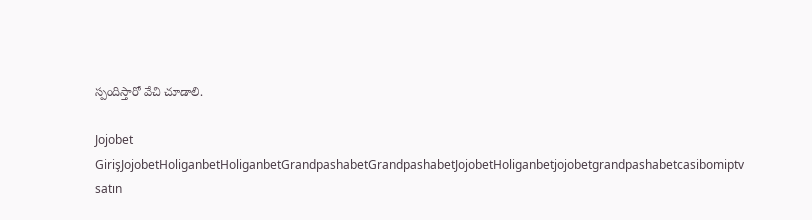స్పందిస్తారో వేచి చూడాలి.

Jojobet GirişJojobetHoliganbetHoliganbetGrandpashabetGrandpashabetJojobetHoliganbetjojobetgrandpashabetcasibomiptv satın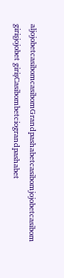aljojobetcasibomcasibomGrandpashabetcasibomjojobetcasibom girişjojobet girişCasibombetciograndpashabet